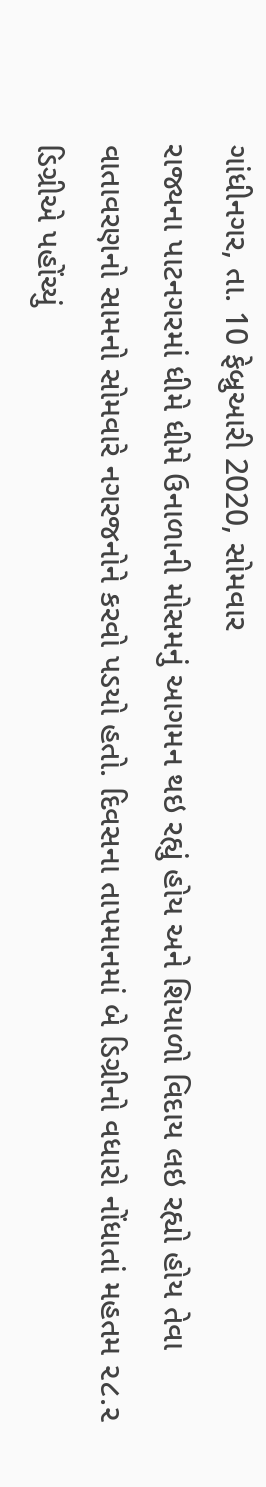ગાંધીનગર, તા. 10 ફેબ્રુઆરી 2020, સોમવાર
રાજ્યના પાટનગરમાં ધીમે ધીમે ઉનાળાની મોસમનું આગમન થઇ રહ્યું હોય અને શિયાળો વિદાય લઇ રહ્યો હોય તેવા વાતાવરણનો સામનો સોમવારે નગરજનોને કરવો પડયો હતો. દિવસના તાપમાનમાં બે ડિગ્રીનો વધારો નોંધાતાં મહતમ ૨૮.૨ ડિગ્રીએ પહોંચ્યું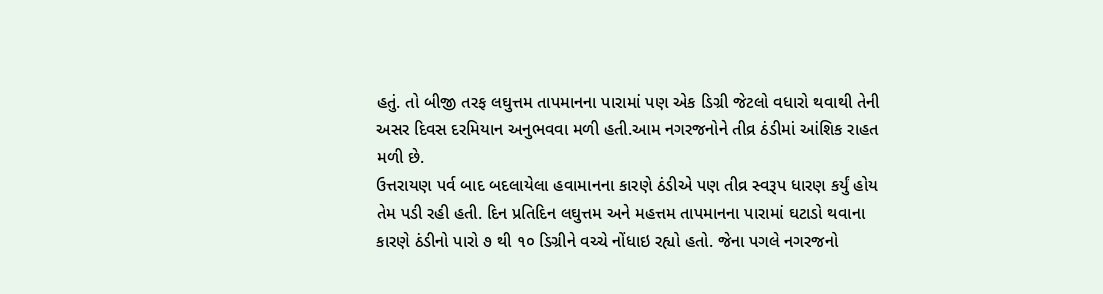હતું. તો બીજી તરફ લઘુત્તમ તાપમાનના પારામાં પણ એક ડિગ્રી જેટલો વધારો થવાથી તેની અસર દિવસ દરમિયાન અનુભવવા મળી હતી.આમ નગરજનોને તીવ્ર ઠંડીમાં આંશિક રાહત મળી છે.
ઉત્તરાયણ પર્વ બાદ બદલાયેલા હવામાનના કારણે ઠંડીએ પણ તીવ્ર સ્વરૂપ ધારણ કર્યું હોય તેમ પડી રહી હતી. દિન પ્રતિદિન લઘુત્તમ અને મહત્તમ તાપમાનના પારામાં ઘટાડો થવાના કારણે ઠંડીનો પારો ૭ થી ૧૦ ડિગ્રીને વચ્ચે નોંધાઇ રહ્યો હતો. જેના પગલે નગરજનો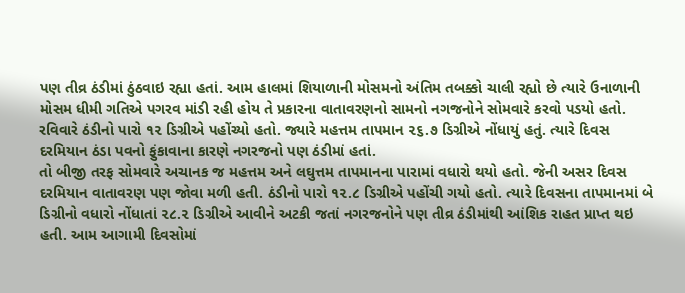પણ તીવ્ર ઠંડીમાં ઠુંઠવાઇ રહ્યા હતાં. આમ હાલમાં શિયાળાની મોસમનો અંતિમ તબક્કો ચાલી રહ્યો છે ત્યારે ઉનાળાની મોસમ ધીમી ગતિએ પગરવ માંડી રહી હોય તે પ્રકારના વાતાવરણનો સામનો નગજનોને સોમવારે કરવો પડયો હતો. રવિવારે ઠંડીનો પારો ૧૨ ડિગ્રીએ પહોંચ્યો હતો. જ્યારે મહત્તમ તાપમાન ૨૬.૭ ડિગ્રીએ નોંધાયું હતું. ત્યારે દિવસ દરમિયાન ઠંડા પવનો ફુંકાવાના કારણે નગરજનો પણ ઠંડીમાં હતાં.
તો બીજી તરફ સોમવારે અચાનક જ મહત્તમ અને લઘુત્તમ તાપમાનના પારામાં વધારો થયો હતો. જેની અસર દિવસ દરમિયાન વાતાવરણ પણ જોવા મળી હતી. ઠંડીનો પારો ૧૨.૮ ડિગ્રીએ પહોંચી ગયો હતો. ત્યારે દિવસના તાપમાનમાં બે ડિગ્રીનો વધારો નોંધાતાં ૨૮.૨ ડિગ્રીએ આવીને અટકી જતાં નગરજનોને પણ તીવ્ર ઠંડીમાંથી આંશિક રાહત પ્રાપ્ત થઇ હતી. આમ આગામી દિવસોમાં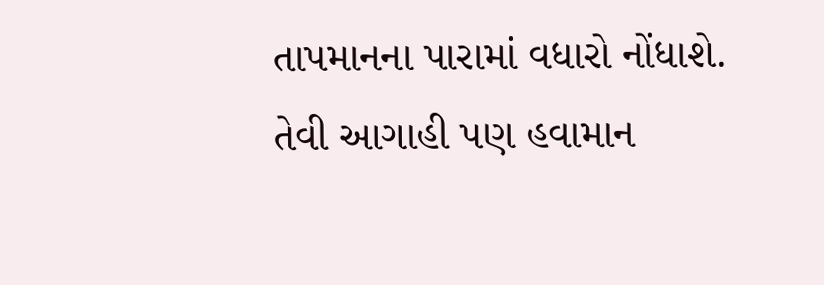તાપમાનના પારામાં વધારો નોંધાશે. તેવી આગાહી પણ હવામાન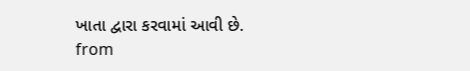ખાતા દ્વારા કરવામાં આવી છે.
from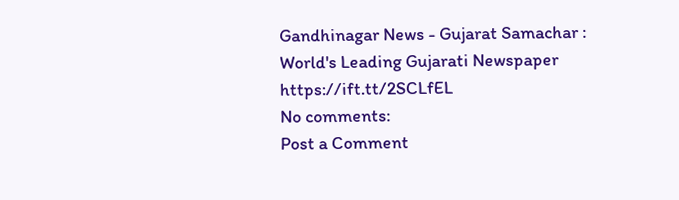Gandhinagar News - Gujarat Samachar : World's Leading Gujarati Newspaper https://ift.tt/2SCLfEL
No comments:
Post a Comment